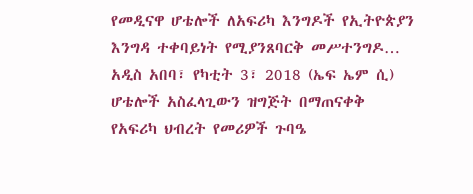የመዲናዋ ሆቴሎች ለአፍሪካ እንግዶች የኢትዮጵያን እንግዳ ተቀባይነት የሚያንጸባርቅ መሥተንግዶ…
አዲስ አበባ፣ የካቲት 3፣ 2018 (ኤፍ ኤም ሲ) ሆቴሎች አስፈላጊውን ዝግጅት በማጠናቀቅ የአፍሪካ ህብረት የመሪዎች ጉባዔ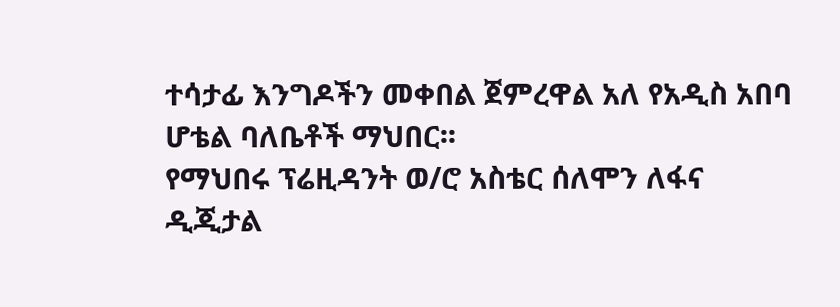ተሳታፊ እንግዶችን መቀበል ጀምረዋል አለ የአዲስ አበባ ሆቴል ባለቤቶች ማህበር፡፡
የማህበሩ ፕሬዚዳንት ወ/ሮ አስቴር ሰለሞን ለፋና ዲጂታል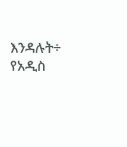እንዳሉት÷ የአዲስ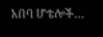አበባ ሆቴሎች…